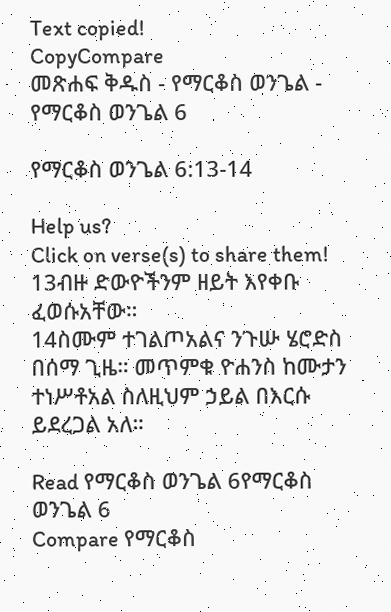Text copied!
CopyCompare
መጽሐፍ ቅዱስ - የማርቆስ ወንጌል - የማርቆስ ወንጌል 6

የማርቆስ ወንጌል 6:13-14

Help us?
Click on verse(s) to share them!
13ብዙ ድውዮችንም ዘይት እየቀቡ ፈወሱአቸው።
14ስሙም ተገልጦአልና ንጉሡ ሄሮድስ በሰማ ጊዜ። መጥምቁ ዮሐንስ ከሙታን ተነሥቶአል ስለዚህም ኃይል በእርሱ ይደረጋል አለ።

Read የማርቆስ ወንጌል 6የማርቆስ ወንጌል 6
Compare የማርቆስ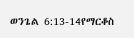ወንጌል 6:13-14የማርቆስ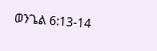ወንጌል 6:13-14